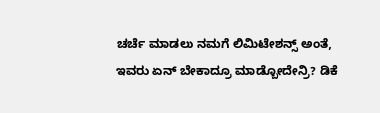ಚರ್ಚೆ ಮಾಡಲು ನಮಗೆ ಲಿಮಿಟೇಶನ್ಸ್ ಅಂತೆ, ಇವರು ಏನ್ ಬೇಕಾದ್ರೂ ಮಾಡ್ಬೋದೇನ್ರಿ? ಡಿಕೆ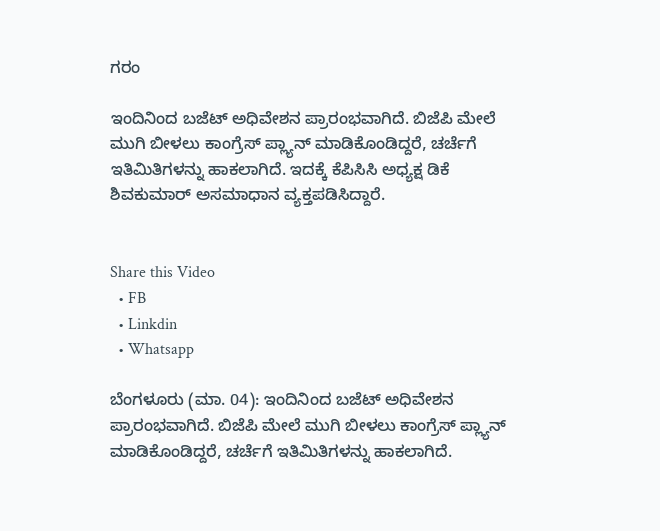ಗರಂ

ಇಂದಿನಿಂದ ಬಜೆಟ್ ಅಧಿವೇಶನ ಪ್ರಾರಂಭವಾಗಿದೆ. ಬಿಜೆಪಿ ಮೇಲೆ ಮುಗಿ ಬೀಳಲು ಕಾಂಗ್ರೆಸ್ ಪ್ಲ್ಯಾನ್ ಮಾಡಿಕೊಂಡಿದ್ದರೆ, ಚರ್ಚೆಗೆ ಇತಿಮಿತಿಗಳನ್ನು ಹಾಕಲಾಗಿದೆ. ಇದಕ್ಕೆ ಕೆಪಿಸಿಸಿ ಅಧ್ಯಕ್ಷ ಡಿಕೆ ಶಿವಕುಮಾರ್ ಅಸಮಾಧಾನ ವ್ಯಕ್ತಪಡಿಸಿದ್ದಾರೆ.


Share this Video
  • FB
  • Linkdin
  • Whatsapp

ಬೆಂಗಳೂರು (ಮಾ. 04): ಇಂದಿನಿಂದ ಬಜೆಟ್ ಅಧಿವೇಶನ ಪ್ರಾರಂಭವಾಗಿದೆ. ಬಿಜೆಪಿ ಮೇಲೆ ಮುಗಿ ಬೀಳಲು ಕಾಂಗ್ರೆಸ್ ಪ್ಲ್ಯಾನ್ ಮಾಡಿಕೊಂಡಿದ್ದರೆ, ಚರ್ಚೆಗೆ ಇತಿಮಿತಿಗಳನ್ನು ಹಾಕಲಾಗಿದೆ.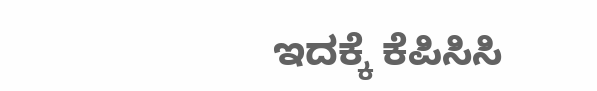ಇದಕ್ಕೆ ಕೆಪಿಸಿಸಿ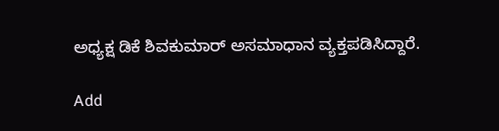ಅಧ್ಯಕ್ಷ ಡಿಕೆ ಶಿವಕುಮಾರ್ ಅಸಮಾಧಾನ ವ್ಯಕ್ತಪಡಿಸಿದ್ದಾರೆ.

Add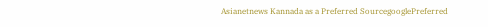Asianetnews Kannada as a Preferred SourcegooglePreferred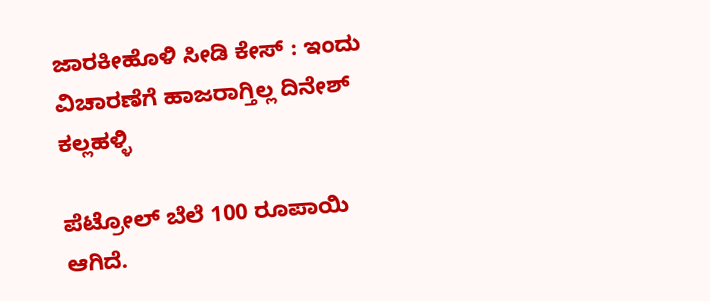ಜಾರಕೀಹೊಳಿ ಸೀಡಿ ಕೇಸ್ : ಇಂದು ವಿಚಾರಣೆಗೆ ಹಾಜರಾಗ್ತಿಲ್ಲ ದಿನೇಶ್ ಕಲ್ಲಹಳ್ಳಿ

ಪೆಟ್ರೋಲ್ ಬೆಲೆ 100 ರೂಪಾಯಿ ಆಗಿದೆ.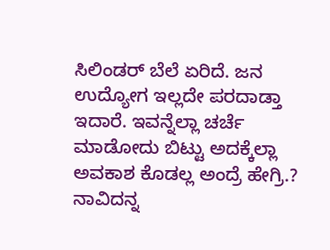ಸಿಲಿಂಡರ್ ಬೆಲೆ ಏರಿದೆ. ಜನ ಉದ್ಯೋಗ ಇಲ್ಲದೇ ಪರದಾಡ್ತಾ ಇದಾರೆ. ಇವನ್ನೆಲ್ಲಾ ಚರ್ಚೆ ಮಾಡೋದು ಬಿಟ್ಟು ಅದಕ್ಕೆಲ್ಲಾ ಅವಕಾಶ ಕೊಡಲ್ಲ ಅಂದ್ರೆ ಹೇಗ್ರಿ.? ನಾವಿದನ್ನ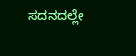ಸದನದಲ್ಲೇ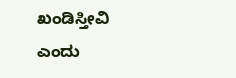ಖಂಡಿಸ್ತೀವಿ ಎಂದು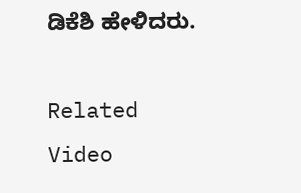ಡಿಕೆಶಿ ಹೇಳಿದರು.

Related Video